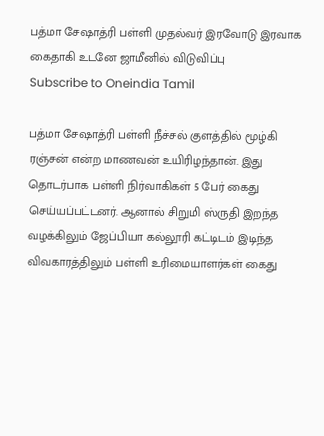பத்மா சேஷாத்ரி பள்ளி முதல்வர் இரவோடு இரவாக கைதாகி உடனே ஜாமீனில் விடுவிப்பு
Subscribe to Oneindia Tamil

பத்மா சேஷாத்ரி பள்ளி நீச்சல் குளத்தில் மூழ்கி ரஞ்சன் என்ற மாணவன் உயிரிழந்தான். இது தொடர்பாக பள்ளி நிர்வாகிகள் 5 பேர் கைது செய்யப்பட்டனர். ஆனால் சிறுமி ஸ்ருதி இறந்த வழக்கிலும் ஜேப்பியா கல்லூரி கட்டிடம் இடிந்த விவகாரத்திலும் பள்ளி உரிமையாளர்கள் கைது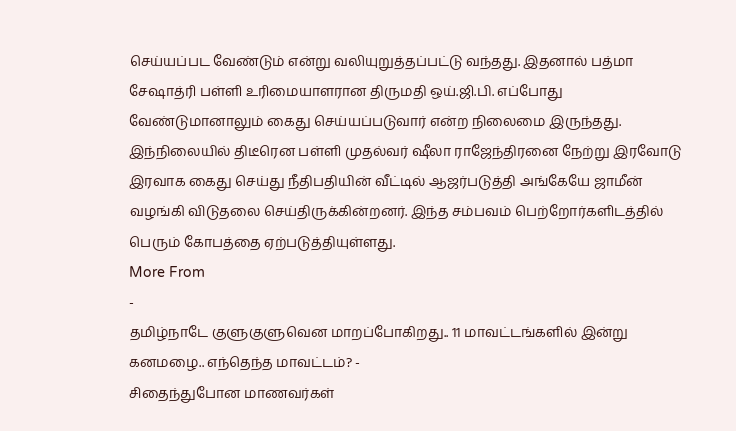செய்யப்பட வேண்டும் என்று வலியுறுத்தப்பட்டு வந்தது. இதனால் பத்மா சேஷாத்ரி பள்ளி உரிமையாளரான திருமதி ஒய்.ஜி.பி. எப்போது வேண்டுமானாலும் கைது செய்யப்படுவார் என்ற நிலைமை இருந்தது.
இந்நிலையில் திடீரென பள்ளி முதல்வர் ஷீலா ராஜேந்திரனை நேற்று இரவோடு இரவாக கைது செய்து நீதிபதியின் வீட்டில் ஆஜர்படுத்தி அங்கேயே ஜாமீன் வழங்கி விடுதலை செய்திருக்கின்றனர். இந்த சம்பவம் பெற்றோர்களிடத்தில் பெரும் கோபத்தை ஏற்படுத்தியுள்ளது.
More From
-
தமிழ்நாடே குளுகுளுவென மாறப்போகிறது.. 11 மாவட்டங்களில் இன்று கனமழை.. எந்தெந்த மாவட்டம்? -
சிதைந்துபோன மாணவர்கள்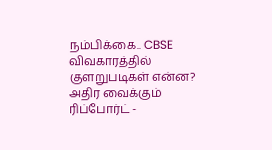நம்பிக்கை.. CBSE விவகாரத்தில் குளறுபடிகள் என்ன? அதிர வைக்கும் ரிப்போர்ட் -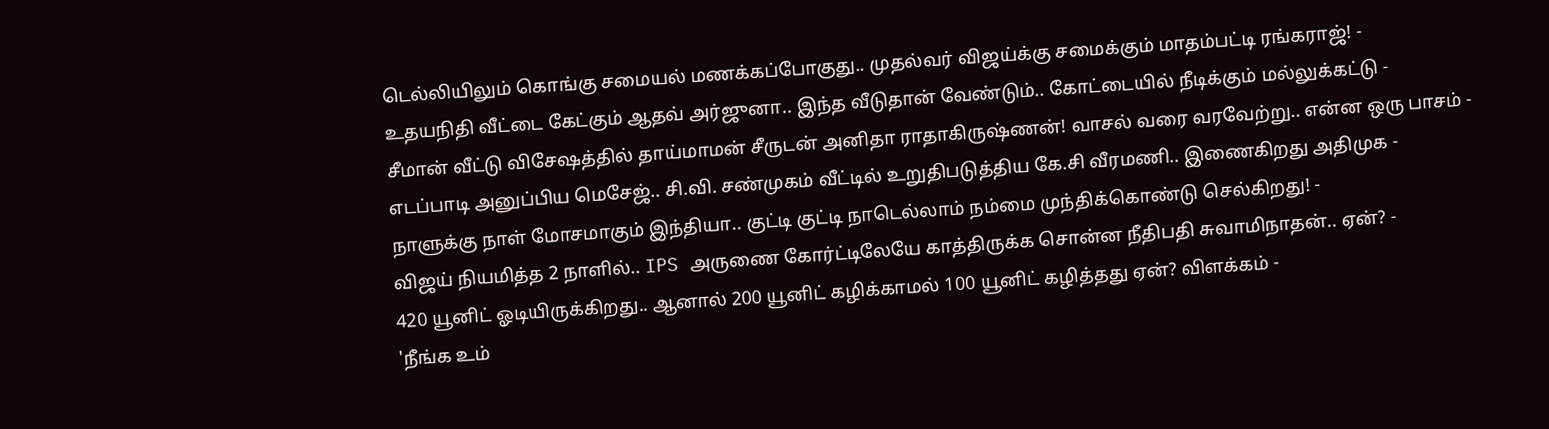டெல்லியிலும் கொங்கு சமையல் மணக்கப்போகுது.. முதல்வர் விஜய்க்கு சமைக்கும் மாதம்பட்டி ரங்கராஜ்! -
உதயநிதி வீட்டை கேட்கும் ஆதவ் அர்ஜுனா.. இந்த வீடுதான் வேண்டும்.. கோட்டையில் நீடிக்கும் மல்லுக்கட்டு -
சீமான் வீட்டு விசேஷத்தில் தாய்மாமன் சீருடன் அனிதா ராதாகிருஷ்ணன்! வாசல் வரை வரவேற்று.. என்ன ஒரு பாசம் -
எடப்பாடி அனுப்பிய மெசேஜ்.. சி.வி. சண்முகம் வீட்டில் உறுதிபடுத்திய கே.சி வீரமணி.. இணைகிறது அதிமுக -
நாளுக்கு நாள் மோசமாகும் இந்தியா.. குட்டி குட்டி நாடெல்லாம் நம்மை முந்திக்கொண்டு செல்கிறது! -
விஜய் நியமித்த 2 நாளில்.. IPS அருணை கோர்ட்டிலேயே காத்திருக்க சொன்ன நீதிபதி சுவாமிநாதன்.. ஏன்? -
420 யூனிட் ஓடியிருக்கிறது.. ஆனால் 200 யூனிட் கழிக்காமல் 100 யூனிட் கழித்தது ஏன்? விளக்கம் -
'நீங்க உம்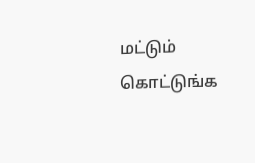மட்டும் கொட்டுங்க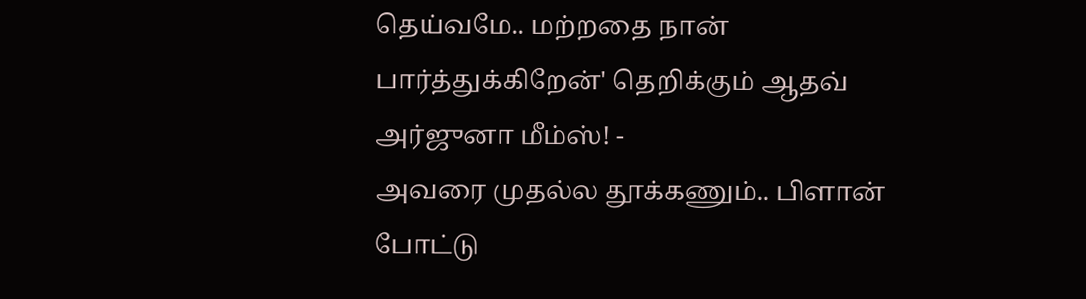தெய்வமே.. மற்றதை நான் பார்த்துக்கிறேன்' தெறிக்கும் ஆதவ் அர்ஜுனா மீம்ஸ்! -
அவரை முதல்ல தூக்கணும்.. பிளான் போட்டு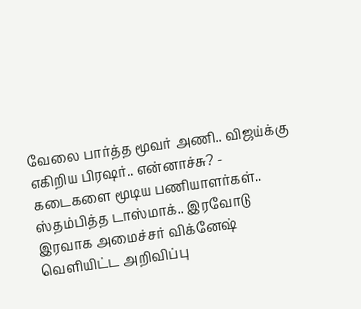வேலை பார்த்த மூவர் அணி.. விஜய்க்கு எகிறிய பிரஷர்.. என்னாச்சு? -
கடைகளை மூடிய பணியாளர்கள்.. ஸ்தம்பித்த டாஸ்மாக்.. இரவோடு இரவாக அமைச்சர் விக்னேஷ் வெளியிட்ட அறிவிப்பு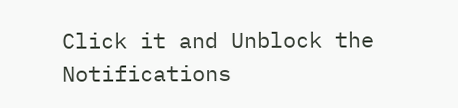Click it and Unblock the Notifications